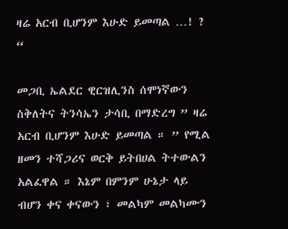ዛሬ አርብ ቢሆንም እሁድ ይመጣል …! ? “

መጋቢ ኤልደር ዊርዝሊንስ ሰሞነኛውን ስቅለትና ትንሳኤን ታሳቢ በማድረግ ” ዛሬ አርብ ቢሆንም እሁድ ይመጣል ። ” የሚል ዘመን ተሻጋሪና ወርቅ ይትበሀል ትተውልን አልፈዋል ። እኔም በምንም ሁኔታ ላይ ብሆን ቀና ቀናውን ፣ መልካም መልካሙን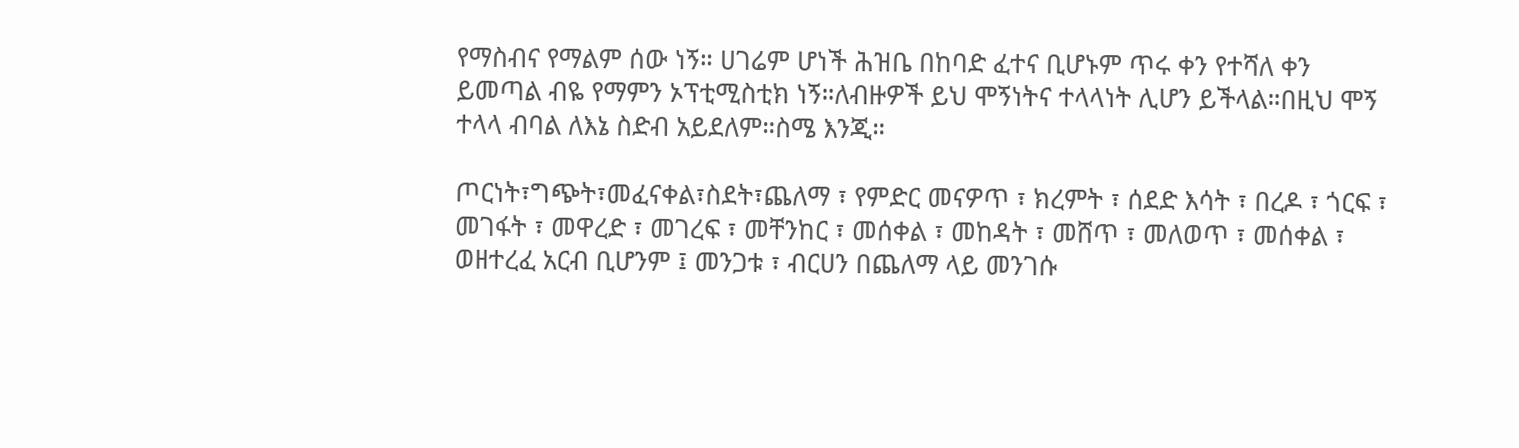የማስብና የማልም ሰው ነኝ። ሀገሬም ሆነች ሕዝቤ በከባድ ፈተና ቢሆኑም ጥሩ ቀን የተሻለ ቀን ይመጣል ብዬ የማምን ኦፕቲሚስቲክ ነኝ።ለብዙዎች ይህ ሞኝነትና ተላላነት ሊሆን ይችላል።በዚህ ሞኝ ተላላ ብባል ለእኔ ስድብ አይደለም።ስሜ እንጂ።

ጦርነት፣ግጭት፣መፈናቀል፣ስደት፣ጨለማ ፣ የምድር መናዎጥ ፣ ክረምት ፣ ሰደድ እሳት ፣ በረዶ ፣ ጎርፍ ፣ መገፋት ፣ መዋረድ ፣ መገረፍ ፣ መቸንከር ፣ መሰቀል ፣ መከዳት ፣ መሸጥ ፣ መለወጥ ፣ መሰቀል ፣ ወዘተረፈ አርብ ቢሆንም ፤ መንጋቱ ፣ ብርሀን በጨለማ ላይ መንገሱ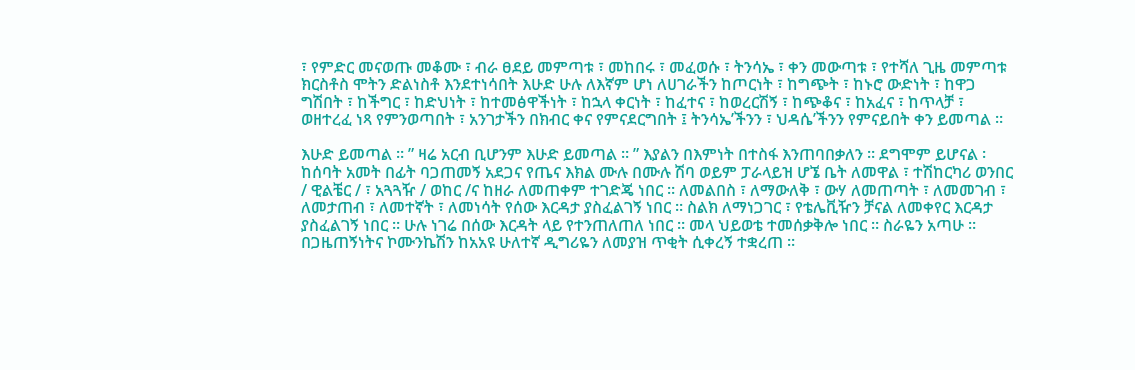፣ የምድር መናወጡ መቆሙ ፣ ብራ ፀደይ መምጣቱ ፣ መከበሩ ፣ መፈወሱ ፣ ትንሳኤ ፣ ቀን መውጣቱ ፣ የተሻለ ጊዜ መምጣቱ ክርስቶስ ሞትን ድልነስቶ እንደተነሳበት እሁድ ሁሉ ለእኛም ሆነ ለሀገራችን ከጦርነት ፣ ከግጭት ፣ ከኑሮ ውድነት ፣ ከዋጋ ግሽበት ፣ ከችግር ፣ ከድህነት ፣ ከተመፅዋችነት ፣ ከኋላ ቀርነት ፣ ከፈተና ፣ ከወረርሽኝ ፣ ከጭቆና ፣ ከአፈና ፣ ከጥላቻ ፣ ወዘተረፈ ነጻ የምንወጣበት ፣ አንገታችን በክብር ቀና የምናደርግበት ፤ ትንሳኤ’ችንን ፣ ህዳሴ’ችንን የምናይበት ቀን ይመጣል ።

እሁድ ይመጣል ። ” ዛሬ አርብ ቢሆንም እሁድ ይመጣል ። ” እያልን በእምነት በተስፋ እንጠባበቃለን ። ደግሞም ይሆናል ፡ ከሰባት አመት በፊት ባጋጠመኝ አደጋና የጤና እክል ሙሉ በሙሉ ሽባ ወይም ፓራላይዝ ሆኜ ቤት ለመዋል ፣ ተሽከርካሪ ወንበር / ዊልቼር / ፣ አጓጓዥ / ወከር /ና ከዘራ ለመጠቀም ተገድጄ ነበር ። ለመልበስ ፣ ለማውለቅ ፣ ውሃ ለመጠጣት ፣ ለመመገብ ፣ ለመታጠብ ፣ ለመተኛት ፣ ለመነሳት የሰው እርዳታ ያስፈልገኝ ነበር ። ስልክ ለማነጋገር ፣ የቴሌቪዥን ቻናል ለመቀየር እርዳታ ያስፈልገኝ ነበር ። ሁሉ ነገሬ በሰው እርዳት ላይ የተንጠለጠለ ነበር ። መላ ህይወቴ ተመሰቃቅሎ ነበር ። ስራዬን አጣሁ ። በጋዜጠኝነትና ኮሙንኬሽን ከአአዩ ሁለተኛ ዲግሪዬን ለመያዝ ጥቂት ሲቀረኝ ተቋረጠ ።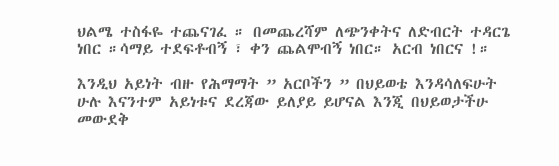ህልሜ ተስፋዬ ተጨናገፈ ። በመጨረሻም ለጭንቀትና ለድብርት ተዳርጌ ነበር ።ሳማይ ተደፍቶብኝ ፣ ቀን ጨልሞብኝ ነበር። አርብ ነበርና !።

እንዲህ አይነት ብዙ የሕማማት ” አርቦችን ” በህይወቴ እንዳሳለፍሁት ሁሉ እናንተም አይነቱና ደረጃው ይለያይ ይሆናል እንጂ በህይወታችሁ መውደቅ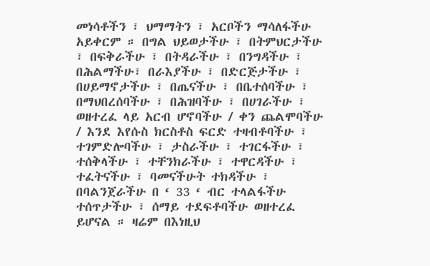መነሳቶችን ፣ ህማማትን ፣ አርቦችን ማሳለፋችሁ አይቀርም ። በግል ህይወታችሁ ፣ በትምህርታችሁ ፣ በፍቅራችሁ ፣ በትዳራችሁ ፣ በንግዳችሁ ፣ በሕልማችሁ፣ በራእያችሁ ፣ በድርጅታችሁ ፣ በሀይማኖታችሁ ፣ በጤናችሁ ፣ በቤተሰባችሁ ፣ በማህበረሰባችሁ ፣ በሕዝባችሁ ፣ በሀገራችሁ ፣ ወዘተረፈ ላይ አርብ ሆኖባችሁ / ቀን ጨልሞባችሁ / እንደ እየሱስ ክርስቶስ ፍርድ ተዛብቶባችሁ ፣ ተገምድሎባችሁ ፣ ታስራችሁ ፣ ተገርፋችሁ ፣ ተሰቅላችሁ ፣ ተቸንክራችሁ ፣ ተዋርዳችሁ ፣ ተፈትናችሁ ፣ ባመናችሁት ተክዳችሁ ፣ በባልንጀራችሁ በ ‘ 33 ‘ ብር ተላልፋችሁ ተሰጥታችሁ ፣ ሰማይ ተደፍቶባችሁ ወዘተረፈ ይሆናል ። ዛሬም በእነዚህ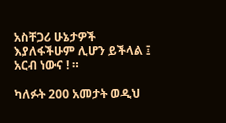አስቸጋሪ ሁኔታዎች እያለፋችሁም ሊሆን ይችላል ፤ አርብ ነውና ! ።

ካለፉት 200 አመታት ወዲህ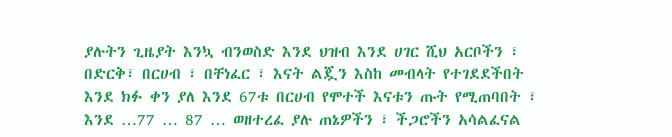ያሉትን ጊዜያት እንኳ ብንወስድ እንደ ህዝብ እንደ ሀገር ሺህ አርቦችን ፣ በድርቅ፣ በርሀብ ፣ በቸነፈር ፣ እናት ልጇን እስከ መብላት የተገደደችበት እንደ ክፉ ቀን ያለ እንደ 67ቱ በርሀብ የሞተች እናቱን ጡት የሚጠባበት ፣ እንደ …77 … 87 … ወዘተረፈ ያሉ ጠኔዎችን ፣ ችጋሮችን አሳልፈናል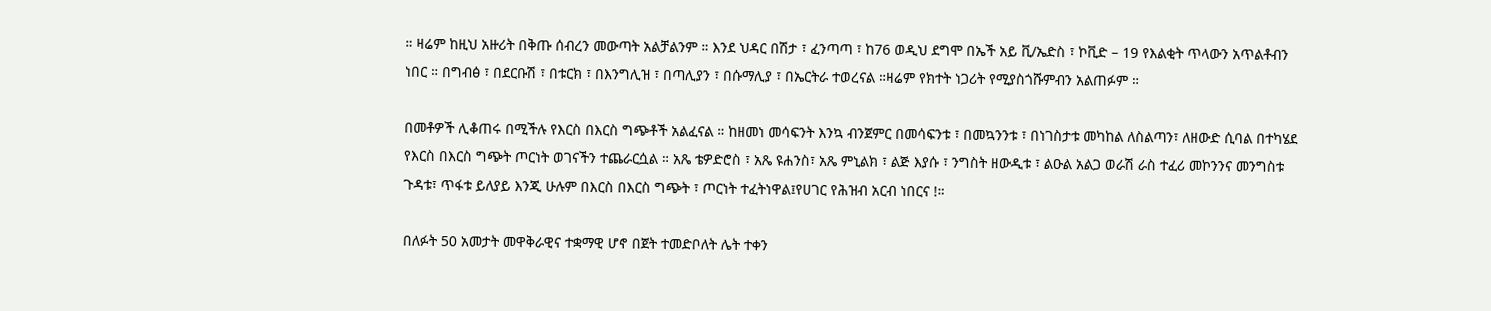። ዛሬም ከዚህ አዙሪት በቅጡ ሰብረን መውጣት አልቻልንም ። እንደ ህዳር በሽታ ፣ ፈንጣጣ ፣ ከ76 ወዲህ ደግሞ በኤች አይ ቪ/ኤድስ ፣ ኮቪድ – 19 የእልቂት ጥላውን አጥልቶብን ነበር ። በግብፅ ፣ በደርቡሽ ፣ በቱርክ ፣ በእንግሊዝ ፣ በጣሊያን ፣ በሱማሊያ ፣ በኤርትራ ተወረናል ።ዛሬም የክተት ነጋሪት የሚያስጎሹምብን አልጠፉም ።

በመቶዎች ሊቆጠሩ በሚችሉ የእርስ በእርስ ግጭቶች አልፈናል ። ከዘመነ መሳፍንት እንኳ ብንጀምር በመሳፍንቱ ፣ በመኳንንቱ ፣ በነገስታቱ መካከል ለስልጣን፣ ለዘውድ ሲባል በተካሄደ የእርስ በእርስ ግጭት ጦርነት ወገናችን ተጨራርሷል ። አጼ ቴዎድሮስ ፣ አጼ ዩሐንስ፣ አጼ ምኒልክ ፣ ልጅ እያሱ ፣ ንግስት ዘውዲቱ ፣ ልዑል አልጋ ወራሽ ራስ ተፈሪ መኮንንና መንግስቱ ጉዳቱ፣ ጥፋቱ ይለያይ እንጂ ሁሉም በእርስ በእርስ ግጭት ፣ ጦርነት ተፈትነዋል፤የሀገር የሕዝብ አርብ ነበርና !።

በለፉት 50 አመታት መዋቅራዊና ተቋማዊ ሆኖ በጀት ተመድቦለት ሌት ተቀን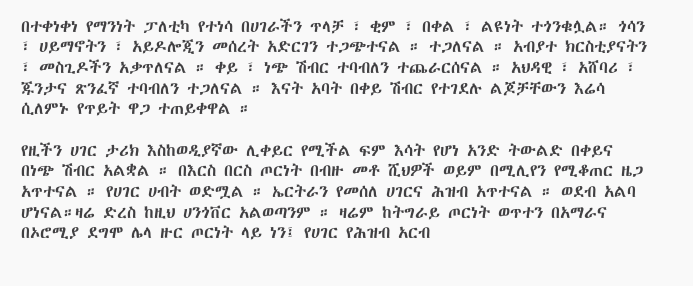በተቀነቀነ የማንነት ፓለቲካ የተነሳ በሀገራችን ጥላቻ ፣ ቂም ፣ በቀል ፣ ልዩነት ተጎንቁሏል። ጎሳን ፣ ሀይማኖትን ፣ አይዶሎጂን መሰረት አድርገን ተጋጭተናል ። ተጋለናል ። አብያተ ክርስቲያናትን ፣ መስጊዶችን አቃጥለናል ። ቀይ ፣ ነጭ ሽብር ተባብለን ተጨራርሰናል ። አህዳዊ ፣ አሸባሪ ፣ ጁንታና ጽንፈኛ ተባብለን ተጋለናል ። እናት አባት በቀይ ሽብር የተገደሉ ልጆቻቸውን እሬሳ ሲለምኑ የጥይት ዋጋ ተጠይቀዋል ።

የዚችን ሀገር ታሪክ እስከወዲያኛው ሊቀይር የሚችል ፍም እሳት የሆነ አንድ ትውልድ በቀይና በነጭ ሽብር አልቋል ። በእርስ በርስ ጦርነት በብዙ መቶ ሺህዎች ወይም በሚሊየን የሚቆጠር ዜጋ አጥተናል ። የሀገር ሀብት ወድሟል ። ኤርትራን የመሰለ ሀገርና ሕዝብ አጥተናል ። ወደብ አልባ ሆነናል።ዛሬ ድረስ ከዚህ ሀንጎቨር አልወጣንም ። ዛሬም ከትግራይ ጦርነት ወጥተን በአማራና በኦሮሚያ ደግሞ ሌላ ዙር ጦርነት ላይ ነን፤ የሀገር የሕዝብ አርብ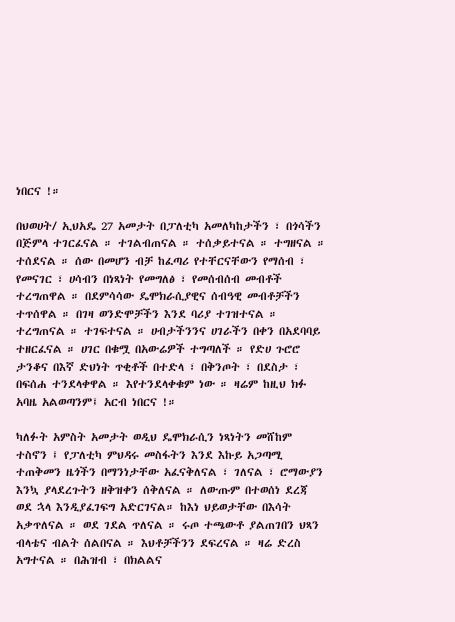ነበርና !።

በህወሀት/ ኢህአዴ 27 አመታት በፓለቲካ አመለካከታችን ፣ በጎሳችን በጅምላ ተገርፈናል ። ተገልብጠናል ። ተሰቃይተናል ። ተግዘናል ። ተሰደናል ። ሰው በመሆን ብቻ ከፈጣሪ የተቸርናቸውን የማሰብ ፣ የመናገር ፣ ሀሳብን በነጻነት የመግለፅ ፣ የመሰብሰብ መብቶች ተረግጠዋል ። በደምሳሳው ዴሞክራሲያዊና ሰብዓዊ መብቶቻችን ተጥሰዋል ። በገዛ ወንድሞቻችን እንደ ባሪያ ተገዝተናል ። ተረግጠናል ። ተገፍተናል ። ሀብታችንንና ሀገራችን በቀን በአደባባይ ተዘርፈናል ። ሀገር በቁሟ በአውሬዎች ተግጣለች ። የድሀ ጉሮሮ ታንቆና በእኛ ድህነት ጥቂቶች በተድላ ፣ በቅንጦት ፣ በደስታ ፣ በፍሰሐ ተንደላቀዋል ። እየተንደላቀቁም ነው ። ዛሬም ከዚህ ክፉ አባዜ አልወጣንም፤ አርብ ነበርና !።

ካለፉት አምስት አመታት ወዲህ ዴሞክራሲን ነጻነትን መሸከም ተስኖን ፤ የፓለቲካ ምህዳሩ መስፋትን እንደ እኩይ አጋጣሚ ተጠቅመን ዜጎችን በማንነታቸው አፈናቅለናል ፣ ገለናል ፣ ሮማውያን እንኳ ያላደረጉትን ዘቅዝቀን ሰቅለናል ። ለውጡም በተወሰነ ደረጃ ወደ ኋላ እንዲያፈገፍግ አድርገናል። ከእነ ህይወታቸው በእሳት አቃጥለናል ። ወደ ገደል ጥለናል ። ሩጦ ተጫውቶ ያልጠገበን ህጻን ብላቴና ብልት ሰልበናል ። እህቶቻችንን ደፍረናል ። ዛሬ ድረስ አግተናል ። በሕዝብ ፣ በክልልና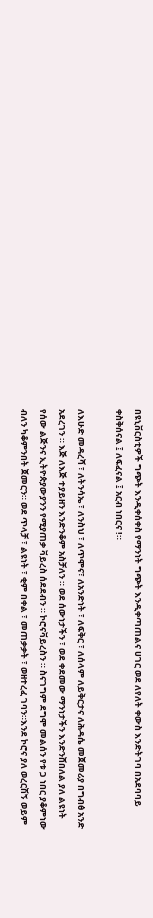በዩኒቨርስቲዎች ግጭት እንዲቀሰቀስ የማንነት ግጭት እንዲቀጣጠልና ሀገር ወደ ለየለት ቀውስ እንድትገባ በአደባባይ ቀስቅሰናል ፤ ለፍፈናል ፤ አርብ ነበርና !።

ለእሁድ መዳረሻ ፣ ለትንሳኤ ፣ ለንስህ ፣ ለጥሞና፣ ለአንድነት ፣ ለፍቅር ፣ ለሰላም ለይቅርታና ለሕዳሴ መጀመሪያ በግብፅ አንድ አደረገን ። እጅ ለእጅ ተያይዘን እንድንቆም አስቻለን ። ወደ ሰውነታችን ፣ ወደ ቀደመው ማንነታችን እንድንሸበለል ያለ ልዩነት የሰው ልጅንና ኢትዮጵያውያንን የሚያጠቃ ቫይረስ ሰደደብን ። ኮሮናቫይረስን ። ስናገግም ደግሞ መልሰን የቱ ጋ ነበር ያቆምነው ብለን ካቆምንበት ጀመርን። ወደ ጥላቻ ፣ ልዩነት ፣ ቂም በቀል ፣ መጠቃቃት ፣ ወዘተረፈ ገባን።እንደ ኮሮና ያለ ወረርሽኝ ወይም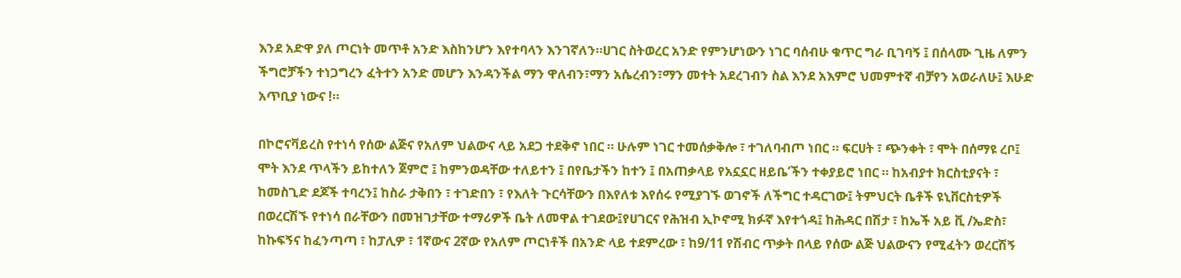እንደ አድዋ ያለ ጦርነት መጥቶ አንድ እስከንሆን እየተባላን እንገኛለን።ሀገር ስትወረር አንድ የምንሆነውን ነገር ባሰብሁ ቁጥር ግራ ቢገባኝ ፤ በሰላሙ ጊዜ ለምን ችግሮቻችን ተነጋግረን ፈትተን አንድ መሆን እንዳንችል ማን ዋለብን፣ማን አሴረብን፣ማን መተት አደረገብን ስል እንደ አእምሮ ህመምተኛ ብቻየን አወራለሁ፤ እሁድ አጥቢያ ነውና !።

በኮሮናቫይረስ የተነሳ የሰው ልጅና የአለም ህልውና ላይ አደጋ ተደቅኖ ነበር ። ሁሉም ነገር ተመሰቃቅሎ ፣ ተገለባብጦ ነበር ። ፍርሀት ፣ ጭንቀት ፣ ሞት በሰማዩ ረቦ፤ ሞት እንደ ጥላችን ይከተለን ጀምሮ ፤ ከምንወዳቸው ተለይተን ፤ በየቤታችን ከተን ፤ በአጠቃላይ የአኗኗር ዘይቤ’ችን ተቀያይሮ ነበር ። ከአብያተ ክርስቲያናት ፣ ከመስጊድ ደጆች ተባረን፤ ከስራ ታቅበን ፣ ተገድበን ፣ የእለት ጉርሳቸውን በእየለቱ እየሰሩ የሚያገኙ ወገኖች ለችግር ተዳርገው፤ ትምህርት ቤቶች ዩኒቨርስቲዎች በወረርሽኙ የተነሳ በራቸውን በመዝገታቸው ተማሪዎች ቤት ለመዋል ተገደው፤የሀገርና የሕዝብ ኢኮኖሚ ክፉኛ እየተጎዳ፤ ከሕዳር በሽታ ፣ ከኤች አይ ቪ /ኤድስ፣ ከኩፍኝና ከፈንጣጣ ፣ ከፓሊዎ ፣ 1ኛውና 2ኛው የአለም ጦርነቶች በአንድ ላይ ተደምረው ፣ ከ9/11 የሽብር ጥቃት በላይ የሰው ልጅ ህልውናን የሚፈትን ወረርሽኝ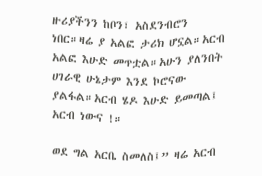ዙሪያችንን ከቦን፣ አስደንብሮን ነበር።ዛሬ ያ አልፎ ታሪክ ሆኗል።አርብ አልፎ እሁድ መጥቷል።አሁን ያለንበት ሀገራዊ ሁኔታም እንደ ኮሮናው ያልፋል።አርብ ሄዶ እሁድ ይመጣል፤ አርብ ነውና !።

ወደ ግል አርቤ ስመለስ፤” ዛሬ አርብ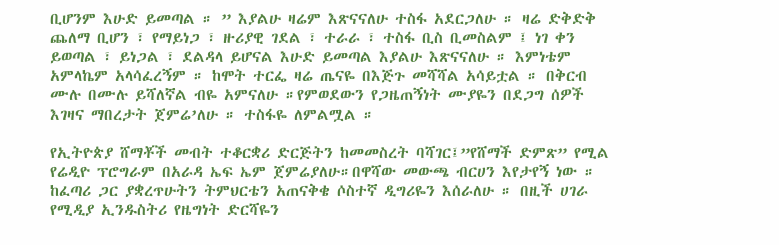ቢሆንም እሁድ ይመጣል ። ” እያልሁ ዛሬም እጽናናለሁ ተስፋ አደርጋለሁ ። ዛሬ ድቅድቅ ጨለማ ቢሆን ፣ የማይነጋ ፣ ዙሪያዊ ገደል ፣ ተራራ ፣ ተስፋ ቢስ ቢመስልም ፤ ነገ ቀን ይወጣል ፣ ይነጋል ፣ ደልዳላ ይሆናል እሁድ ይመጣል እያልሁ እጽናናለሁ ። እምነቴም አምላኬም አላሳፈረኝም ። ከሞት ተርፌ ዛሬ ጤናዬ በእጅጉ መሻሻል አሳይቷል ። በቅርብ ሙሉ በሙሉ ይሻለኛል ብዬ አምናለሁ ።የምወደውን የጋዜጠኝነት ሙያዬን በደጋግ ሰዎች እገዛና ማበረታት ጀምሬ’ለሁ ። ተስፋዬ ለምልሟል ።

የኢትዮጵያ ሸማቾች መብት ተቆርቋሪ ድርጅትን ከመመስረት ባሻገር፤”የሸማች ድምጽ” የሚል የሬዲዮ ፕሮግራም በአራዳ ኤፍ ኤም ጀምሬያለሁ።በዋሻው መውጫ ብርሀን እየታየኝ ነው ። ከፈጣሪ ጋር ያቋረጥሁትን ትምህርቴን አጠናቅቄ ሶስተኛ ዲግሪዬን እሰራለሁ ። በዚች ሀገራ የሚዲያ ኢንዱስትሪ የዜግነት ድርሻዬን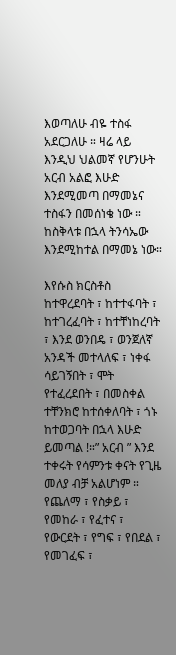እወጣለሁ ብዬ ተስፋ አደርጋለሁ ። ዛሬ ላይ እንዲህ ህልመኛ የሆንሁት አርብ አልፎ እሁድ እንደሚመጣ በማመኔና ተስፋን በመሰነቄ ነው ። ከስቅላቱ በኋላ ትንሳኤው እንደሚከተል በማመኔ ነው።

እየሱስ ክርስቶስ ከተዋረደባት ፣ ከተተፋባት ፣ ከተገረፈባት ፣ ከተቸነከረባት ፣ እንደ ወንበዴ ፣ ወንጀለኛ አንዳች መተላለፍ ፣ ነቀፋ ሳይገኝበት ፣ ሞት የተፈረደበት ፣ በመስቀል ተቸንክሮ ከተሰቀለባት ፣ ጎኑ ከተወጋባት በኋላ እሁድ ይመጣል !።” አርብ ” እንደ ተቀሩት የሳምንቱ ቀናት የጊዜ መለያ ብቻ አልሆነም ። የጨለማ ፣ የስቃይ ፣ የመከራ ፣ የፈተና ፣ የውርደት ፣ የግፍ ፣ የበደል ፣ የመገፈፍ ፣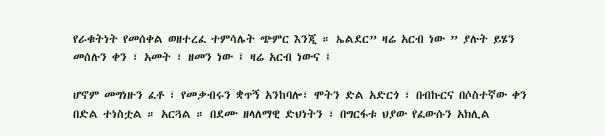የራቁትነት የመሰቀል ወዘተረፈ ተምሳሌት ጭምር እንጂ ። ኤልደር” ዛሬ አርብ ነው ” ያሉት ይሄን መሰሉን ቀን ፣ አመት ፣ ዘመን ነው ፤ ዛሬ አርብ ነውና ፤

ሆኖም መግነዙን ፈቶ ፣ የመቃብሩን ቋጥኝ አንከባሎ፣ ሞትን ድል አድርጎ ፣ በብኩርና በሶስተኛው ቀን በድል ተነስቷል ። አርጓል ። በደሙ ዘላለማዊ ድህነትን ፣ በግርፋቱ ህያው የፈውሱን አክሊል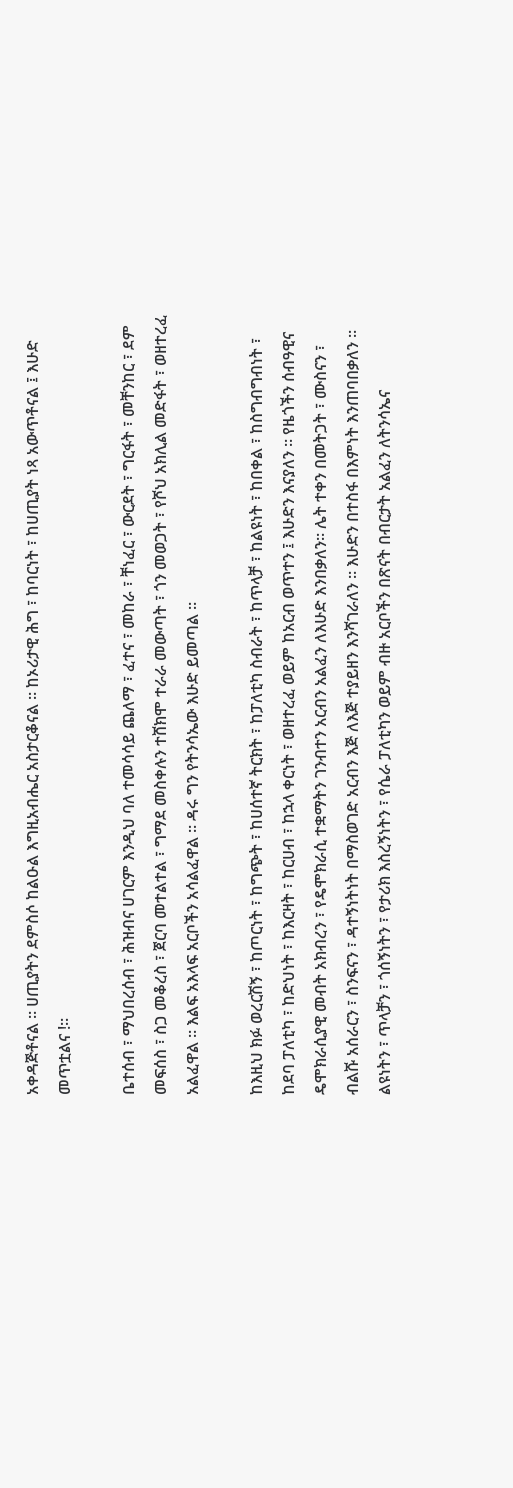አቀዳጅቶናል ። ሀጢያትን ደምስሶ ከልዑል እግዚአብሔር አስታርቆናል ። ከኦሪታዊ ሕግ ፣ ከባርነት ፣ ከሀጢያት ነጻ አውጥቶናል ፤ እሁድ መጥቷልና !።

ቤተሰብ ፣ ማህበረሰብ ፣ ሕዝብና ሀገርም እንዲህ ባለ ተመሳሳይ ጨለማ ፣ ፈተና ፣ መከራ ፣ ቸነፈር ፣ ውርደት ፣ ግርፋት ፣ መቸንከር ፣ ደም መፍሰስ ፣ ስጋ መቆረስ ፣ ጀርባ መተልተል ፣ ግማደ መስቀሉን ተሸክሞ ተራራ መውጣት ፣ ጎን መወጋት ፣ የሾህ አክሊል መድፋት ፣ ወዘተረፈ አልፈዋል ። እልፍ አእላፍ አርቦችን አሳልፈዋል ። ዳሩ ግን የትንሳኤው እሁድ ይመጣል ።

ከእዚህ ክፉ ወረርሽኝ ፣ ከጦርነት ፣ ከግጭት ፣ ከሀሰተኛ ትርክት ፣ ከፓለቲካ ስብራት ፣ ከጥላቻ ፣ ከልዩነት ፣ ከበቀል ፣ ከስግብግብነት ፣ ከደባ ፓለቲካ ፣ ከድህነት ፣ ከእርዛት ፣ ከርሀብ ፣ ከኋላ ቀርነት ፣ ወዘተረፈ ወይም ከአርብ ወጥተን ፤ እሁድን እናያለን ። የዜጎችን ሰብዓዊና ዴሞክራሲያዊ መብት አክብረን ፣ የዴሞክራሲ ተቋማትን ገንብተን አርብን አልፈን ለእሁድ እንበቃለን። ሌት ተቀን በመትጋት ፣ ሙስናን ፣ ብልሹ አሰራርን ፣ ስንፍናን ፣ ዳተኝነትነት በማስወገድ አርብን እጅ ለእጅ ተያይዘን እንሻገራለን ። እሁድን በተስፋ በእምነት እንጠባበቃለን ። ልዩነትን ፣ ጥላቻን ፣ ጎሰኝነትን ፣ የታሪክ እስረኝነትን ፣ የሴራ ፓለቲካን ወይም ብዙ አርቦችን በጽናት በብርታት አልፈን ለትንሳኤና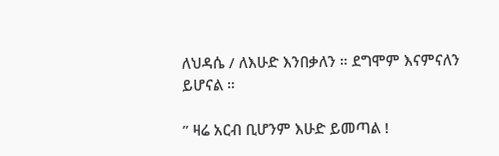ለህዳሴ / ለእሁድ እንበቃለን ። ደግሞም እናምናለን ይሆናል ።

” ዛሬ አርብ ቢሆንም እሁድ ይመጣል !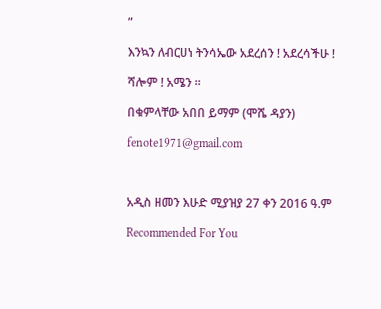”

እንኳን ለብርሀነ ትንሳኤው አደረሰን ! አደረሳችሁ !

ሻሎም ! አሜን ።

በቁምላቸው አበበ ይማም (ሞሼ ዳያን)

fenote1971@gmail.com



አዲስ ዘመን እሁድ ሚያዝያ 27 ቀን 2016 ዓ.ም

Recommended For You